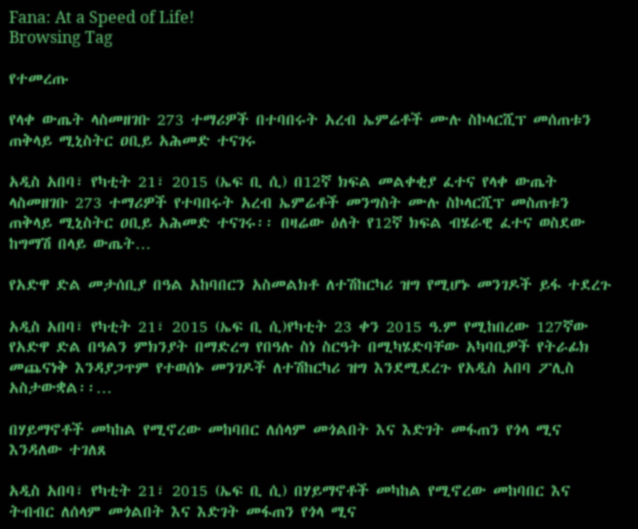Fana: At a Speed of Life!
Browsing Tag

የተመረጡ

የላቀ ውጤት ላስመዘገቡ 273 ተማሪዎች በተባበሩት አረብ ኤምሬቶች ሙሉ ስኮላርሺፕ መሰጠቱን ጠቅላይ ሚኒስትር ዐቢይ አሕመድ ተናገሩ

አዲስ አበባ፣ የካቲት 21፣ 2015 (ኤፍ ቢ ሲ) በ12ኛ ክፍል መልቀቂያ ፈተና የላቀ ውጤት ላስመዘገቡ 273 ተማሪዎች የተባበሩት አረብ ኤምሬቶች መንግስት ሙሉ ስኮላርሺፕ መስጠቱን ጠቅላይ ሚኒስትር ዐቢይ አሕመድ ተናገሩ፡፡ በዛሬው ዕለት የ12ኛ ክፍል ብሄራዊ ፈተና ወስደው ከግማሽ በላይ ውጤት…

የአድዋ ድል መታሰቢያ በዓል አከባበርን አስመልክቶ ለተሽከርካሪ ዝግ የሚሆኑ መንገዶች ይፋ ተደረጉ

አዲስ አበባ፣ የካቲት 21፣ 2015 (ኤፍ ቢ ሲ)የካቲት 23 ቀን 2015 ዓ.ም የሚከበረው 127ኛው የአድዋ ድል በዓልን ምክንያት በማድረግ የበዓሉ ስነ ስርዓት በሚካሄድባቸው አካባቢዎች የትራፊክ መጨናነቅ እንዳያጋጥም የተወሰኑ መንገዶች ለተሽከርካሪ ዝግ እንደሚደረጉ የአዲስ አበባ ፖሊስ አስታውቋል፡፡…

በሃይማኖቶች መካከል የሚኖረው መከባበር ለሰላም መጎልበት እና እድገት መፋጠን የጎላ ሚና እንዳለው ተገለጸ

አዲስ አበባ፣ የካቲት 21፣ 2015 (ኤፍ ቢ ሲ) በሃይማኖቶች መካከል የሚኖረው መከባበር እና ትብብር ለሰላም መጎልበት እና እድገት መፋጠን የጎላ ሚና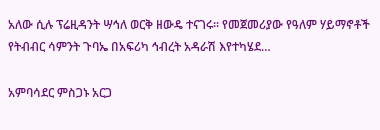አለው ሲሉ ፕሬዚዳንት ሣኅለ ወርቅ ዘውዴ ተናገሩ፡፡ የመጀመሪያው የዓለም ሃይማኖቶች የትብብር ሳምንት ጉባኤ በአፍሪካ ኅብረት አዳራሽ እየተካሄደ…

አምባሳደር ምስጋኑ አርጋ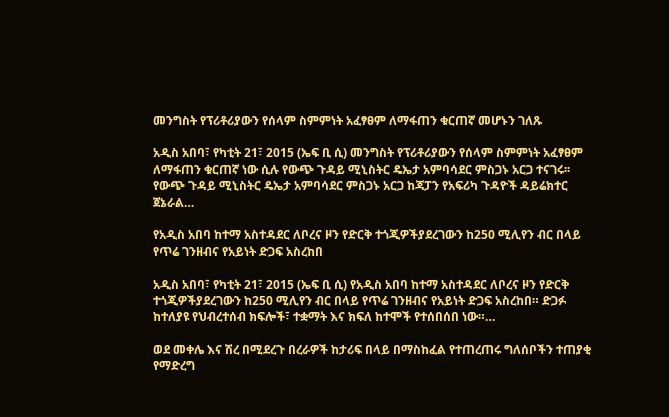መንግስት የፕሪቶሪያውን የሰላም ስምምነት አፈፃፀም ለማፋጠን ቁርጠኛ መሆኑን ገለጹ

አዲስ አበባ፣ የካቲት 21፣ 2015 (ኤፍ ቢ ሲ) መንግስት የፕሪቶሪያውን የሰላም ስምምነት አፈፃፀም ለማፋጠን ቁርጠኛ ነው ሲሉ የውጭ ጉዳይ ሚኒስትር ዴኤታ አምባሳደር ምስጋኑ አርጋ ተናገሩ፡፡ የውጭ ጉዳይ ሚኒስትር ዴኤታ አምባሳደር ምስጋኑ አርጋ ከጃፓን የአፍሪካ ጉዳዮች ዳይሬክተር ጀኔራል…

የአዲስ አበባ ከተማ አስተዳደር ለቦረና ዞን የድርቅ ተጎጂዎችያደረገውን ከ250 ሚሊየን ብር በላይ የጥሬ ገንዘብና የአይነት ድጋፍ አስረከበ

አዲስ አበባ፣ የካቲት 21፣ 2015 (ኤፍ ቢ ሲ) የአዲስ አበባ ከተማ አስተዳደር ለቦረና ዞን የድርቅ ተጎጂዎችያደረገውን ከ250 ሚሊየን ብር በላይ የጥሬ ገንዘብና የአይነት ድጋፍ አስረከበ። ድጋፉ ከተለያዩ የህብረተሰብ ክፍሎች፣ ተቋማት እና ክፍለ ከተሞች የተሰበሰበ ነው።…

ወደ መቀሌ እና ሽረ በሚደረጉ በረራዎች ከታሪፍ በላይ በማስከፈል የተጠረጠሩ ግለሰቦችን ተጠያቂ የማድረግ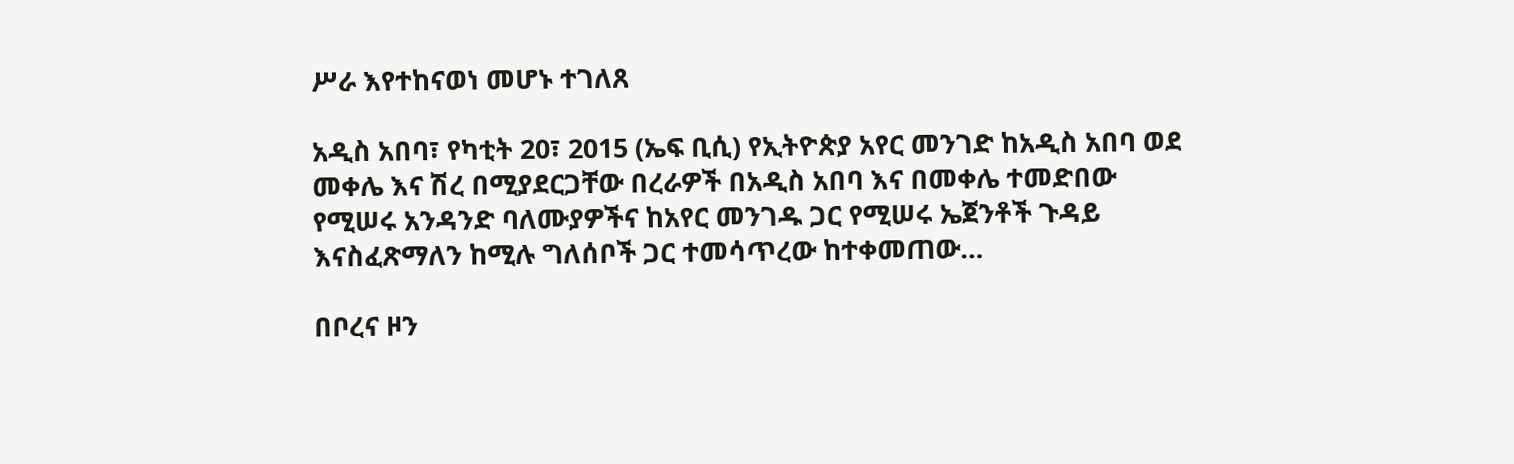ሥራ እየተከናወነ መሆኑ ተገለጸ

አዲስ አበባ፣ የካቲት 20፣ 2015 (ኤፍ ቢሲ) የኢትዮጵያ አየር መንገድ ከአዲስ አበባ ወደ መቀሌ እና ሽረ በሚያደርጋቸው በረራዎች በአዲስ አበባ እና በመቀሌ ተመድበው የሚሠሩ አንዳንድ ባለሙያዎችና ከአየር መንገዱ ጋር የሚሠሩ ኤጀንቶች ጉዳይ እናስፈጽማለን ከሚሉ ግለሰቦች ጋር ተመሳጥረው ከተቀመጠው…

በቦረና ዞን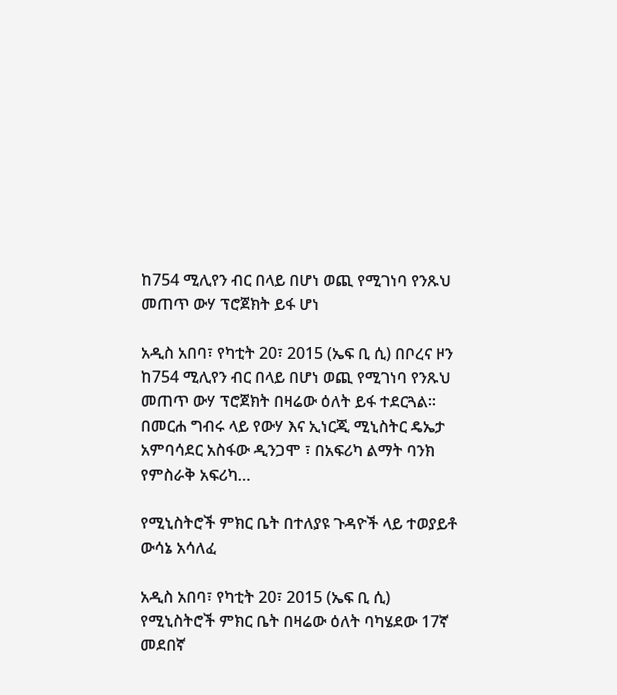ከ754 ሚሊየን ብር በላይ በሆነ ወጪ የሚገነባ የንጹህ መጠጥ ውሃ ፕሮጀክት ይፋ ሆነ

አዲስ አበባ፣ የካቲት 20፣ 2015 (ኤፍ ቢ ሲ) በቦረና ዞን ከ754 ሚሊየን ብር በላይ በሆነ ወጪ የሚገነባ የንጹህ መጠጥ ውሃ ፕሮጀክት በዛሬው ዕለት ይፋ ተደርጓል፡፡ በመርሐ ግብሩ ላይ የውሃ እና ኢነርጂ ሚኒስትር ዴኤታ አምባሳደር አስፋው ዲንጋሞ ፣ በአፍሪካ ልማት ባንክ የምስራቅ አፍሪካ…

የሚኒስትሮች ምክር ቤት በተለያዩ ጉዳዮች ላይ ተወያይቶ ውሳኔ አሳለፈ

አዲስ አበባ፣ የካቲት 20፣ 2015 (ኤፍ ቢ ሲ) የሚኒስትሮች ምክር ቤት በዛሬው ዕለት ባካሄደው 17ኛ መደበኛ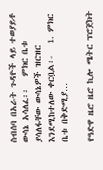ስብሰባ በአራት ጉዳዮች ላይ ተወያይቶ ውሳኔ አሳለፈ፡፡   ምክር ቤቱ ያሳለፋቸው ውሳኔዎች ዝርዝር እንደሚከተለው ቀርቧል፡-   1. ምክር ቤቱ በቅድሚያ…

የዓድዋ ዜሮ ዜሮ ኪሎ ሜትር ፕሮጀክት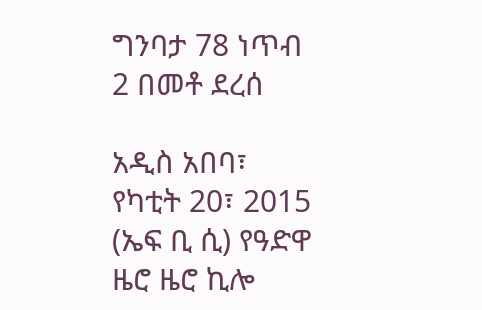ግንባታ 78 ነጥብ 2 በመቶ ደረሰ

አዲስ አበባ፣ የካቲት 20፣ 2015 (ኤፍ ቢ ሲ) የዓድዋ ዜሮ ዜሮ ኪሎ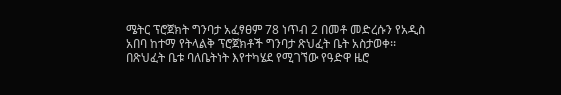ሜትር ፕሮጀክት ግንባታ አፈፃፀም 78 ነጥብ 2 በመቶ መድረሱን የአዲስ አበባ ከተማ የትላልቅ ፕሮጀክቶች ግንባታ ጽህፈት ቤት አስታወቀ፡፡ በጽህፈት ቤቱ ባለቤትነት እየተካሄደ የሚገኘው የዓድዋ ዜሮ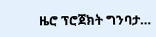ዜሮ ፕሮጀክት ግንባታ…